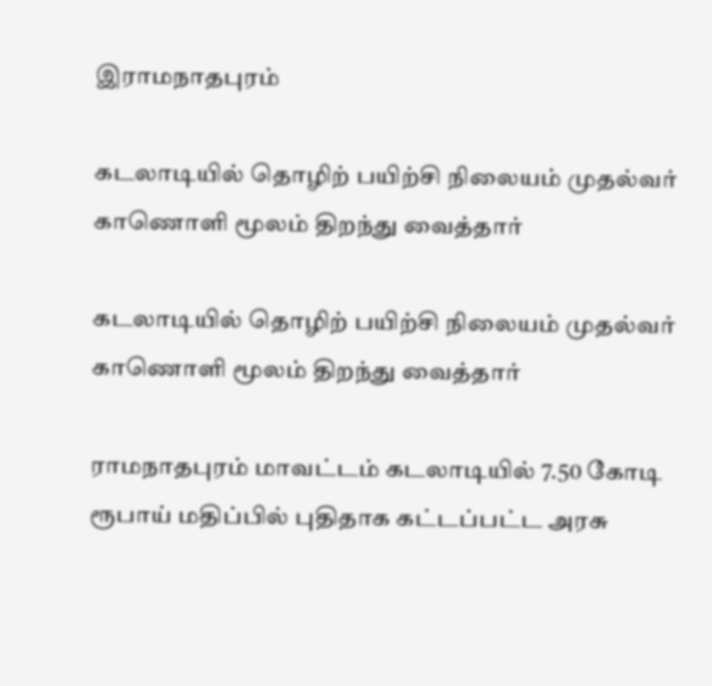இராமநாதபுரம்

கடலாடியில் தொழிற் பயிற்சி நிலையம் முதல்வர் காணொளி மூலம் திறந்து வைத்தார்

கடலாடியில் தொழிற் பயிற்சி நிலையம் முதல்வர் காணொளி மூலம் திறந்து வைத்தார்

ராமநாதபுரம் மாவட்டம் கடலாடியில் 7.50 கோடி ரூபாய் மதிப்பில் புதிதாக கட்டப்பட்ட அரசு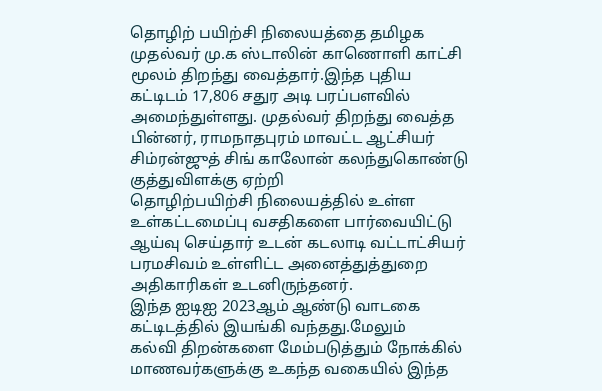தொழிற் பயிற்சி நிலையத்தை தமிழக முதல்வர் மு.க ஸ்டாலின் காணொளி காட்சி மூலம் திறந்து வைத்தார்.இந்த புதிய கட்டிடம் 17,806 சதுர அடி பரப்பளவில் அமைந்துள்ளது. முதல்வர் திறந்து வைத்த பின்னர், ராமநாதபுரம் மாவட்ட ஆட்சியர் சிம்ரன்ஜுத் சிங் காலோன் கலந்துகொண்டு குத்துவிளக்கு ஏற்றி
தொழிற்பயிற்சி நிலையத்தில் உள்ள உள்கட்டமைப்பு வசதிகளை பார்வையிட்டு ஆய்வு செய்தார் உடன் கடலாடி வட்டாட்சியர் பரமசிவம் உள்ளிட்ட அனைத்துத்துறை அதிகாரிகள் உடனிருந்தனர்.
இந்த ஐடிஐ 2023ஆம் ஆண்டு வாடகை கட்டிடத்தில் இயங்கி வந்தது.மேலும்
கல்வி திறன்களை மேம்படுத்தும் நோக்கில் மாணவர்களுக்கு உகந்த வகையில் இந்த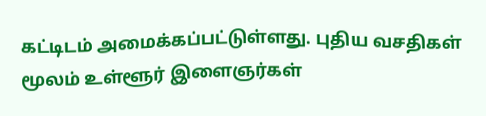கட்டிடம் அமைக்கப்பட்டுள்ளது. புதிய வசதிகள் மூலம் உள்ளூர் இளைஞர்கள்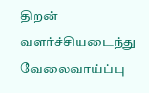திறன் வளர்ச்சியடைந்து வேலைவாய்ப்பு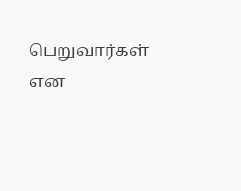பெறுவார்கள் என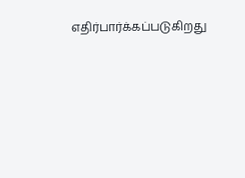எதிர்பார்க்கப்படுகிறது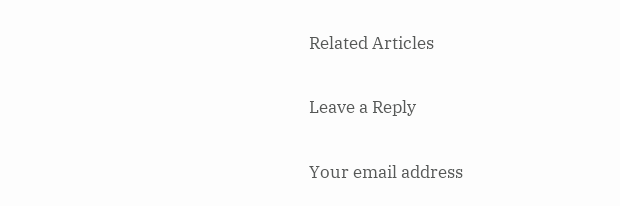Related Articles

Leave a Reply

Your email address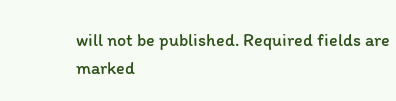will not be published. Required fields are marked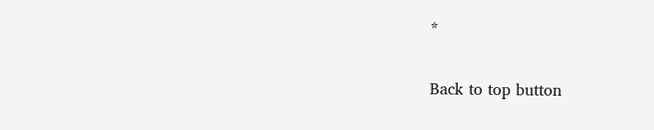*

Back to top button